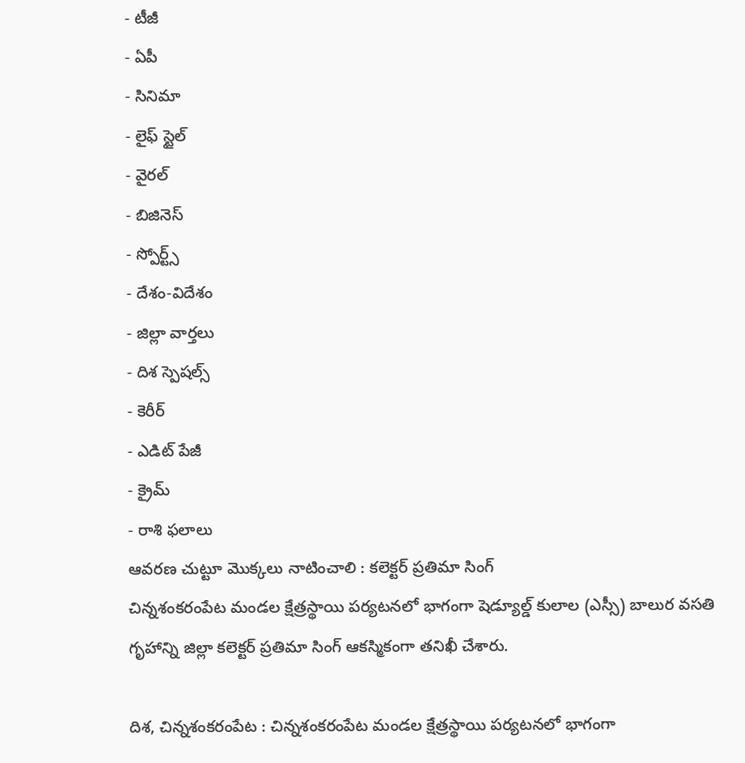- టీజీ
- ఏపీ
- సినిమా
- లైఫ్ స్టైల్
- వైరల్
- బిజినెస్
- స్పోర్ట్స్
- దేశం-విదేశం
- జిల్లా వార్తలు
- దిశ స్పెషల్స్
- కెరీర్
- ఎడిట్ పేజీ
- క్రైమ్
- రాశి ఫలాలు
ఆవరణ చుట్టూ మొక్కలు నాటించాలి : కలెక్టర్ ప్రతిమా సింగ్
చిన్నశంకరంపేట మండల క్షేత్రస్థాయి పర్యటనలో భాగంగా షెడ్యూల్డ్ కులాల (ఎస్సీ) బాలుర వసతి గృహాన్ని జిల్లా కలెక్టర్ ప్రతిమా సింగ్ ఆకస్మికంగా తనిఖీ చేశారు.

దిశ, చిన్నశంకరంపేట : చిన్నశంకరంపేట మండల క్షేత్రస్థాయి పర్యటనలో భాగంగా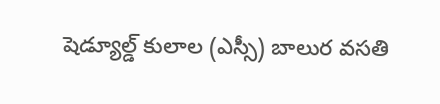షెడ్యూల్డ్ కులాల (ఎస్సీ) బాలుర వసతి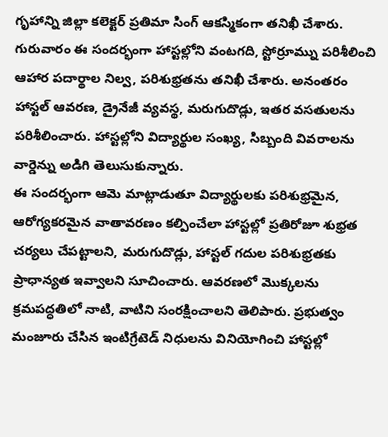గృహాన్ని జిల్లా కలెక్టర్ ప్రతిమా సింగ్ ఆకస్మికంగా తనిఖీ చేశారు. గురువారం ఈ సందర్భంగా హాస్టల్లోని వంటగది, స్టోర్రూమ్ను పరిశీలించి ఆహార పదార్థాల నిల్వ, పరిశుభ్రతను తనిఖీ చేశారు. అనంతరం హాస్టల్ ఆవరణ, డ్రైనేజీ వ్యవస్థ, మరుగుదొడ్లు, ఇతర వసతులను పరిశీలించారు. హాస్టల్లోని విద్యార్థుల సంఖ్య, సిబ్బంది వివరాలను వార్డెన్ను అడిగి తెలుసుకున్నారు.
ఈ సందర్భంగా ఆమె మాట్లాడుతూ విద్యార్థులకు పరిశుభ్రమైన, ఆరోగ్యకరమైన వాతావరణం కల్పించేలా హాస్టల్లో ప్రతిరోజూ శుభ్రత చర్యలు చేపట్టాలని, మరుగుదొడ్లు, హాస్టల్ గదుల పరిశుభ్రతకు ప్రాధాన్యత ఇవ్వాలని సూచించారు. ఆవరణలో మొక్కలను క్రమపద్ధతిలో నాటి, వాటిని సంరక్షించాలని తెలిపారు. ప్రభుత్వం మంజూరు చేసిన ఇంటిగ్రేటెడ్ నిధులను వినియోగించి హాస్టల్లో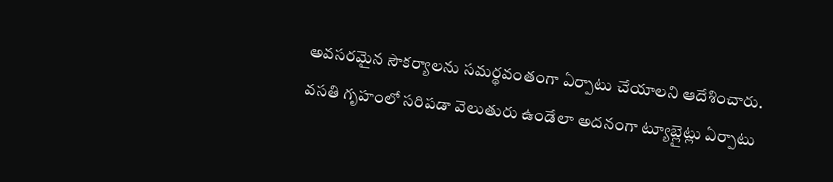అవసరమైన సౌకర్యాలను సమర్థవంతంగా ఏర్పాటు చేయాలని ఆదేశించారు. వసతి గృహంలో సరిపడా వెలుతురు ఉండేలా అదనంగా ట్యూబ్లైట్లు ఏర్పాటు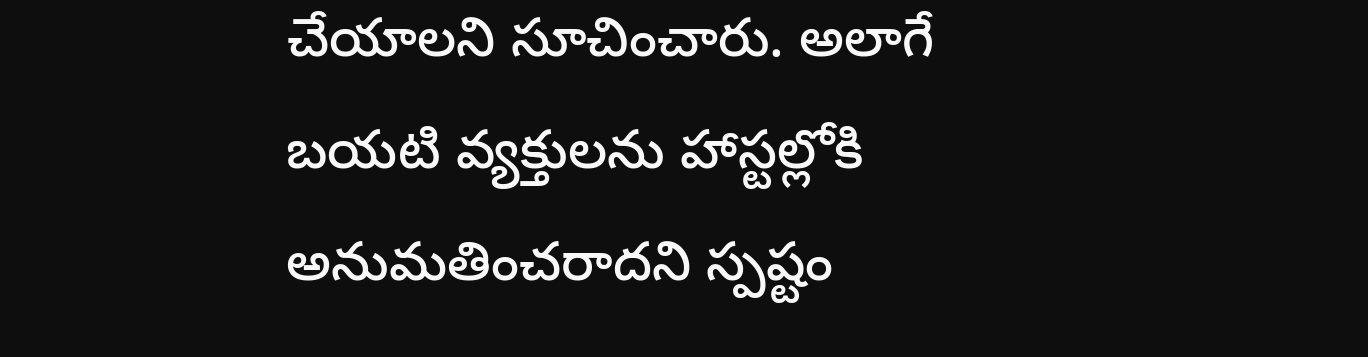చేయాలని సూచించారు. అలాగే బయటి వ్యక్తులను హాస్టల్లోకి అనుమతించరాదని స్పష్టం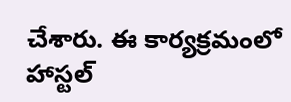చేశారు. ఈ కార్యక్రమంలో హాస్టల్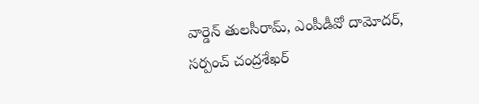వార్డెన్ తులసీరామ్, ఎంపీడీవో దామోదర్, సర్పంచ్ చంద్రశేఖర్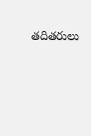తదితరులు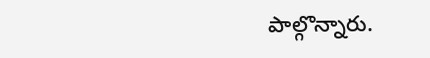పాల్గొన్నారు.